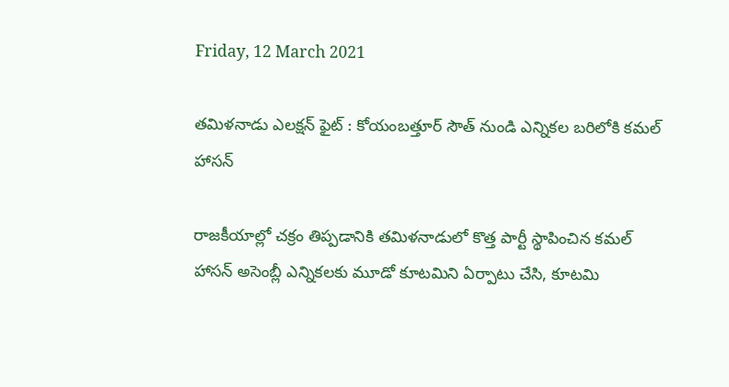Friday, 12 March 2021

తమిళనాడు ఎలక్షన్ ఫైట్ : కోయంబత్తూర్ సౌత్ నుండి ఎన్నికల బరిలోకి కమల్ హాసన్

రాజకీయాల్లో చక్రం తిప్పడానికి తమిళనాడులో కొత్త పార్టీ స్థాపించిన కమల్ హాసన్ అసెంబ్లీ ఎన్నికలకు మూడో కూటమిని ఏర్పాటు చేసి, కూటమి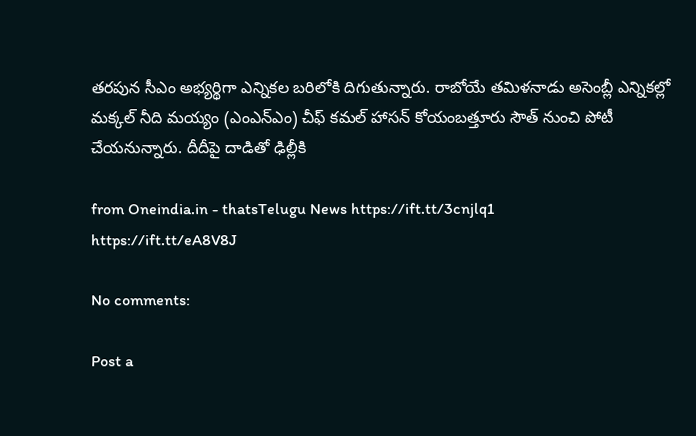తరపున సీఎం అభ్యర్థిగా ఎన్నికల బరిలోకి దిగుతున్నారు. రాబోయే తమిళనాడు అసెంబ్లీ ఎన్నికల్లో మక్కల్ నీది మయ్యం (ఎంఎన్ఎం) చీఫ్ కమల్ హాసన్ కోయంబత్తూరు సౌత్ నుంచి పోటీ చేయనున్నారు. దీదీపై దాడితో ఢిల్లీకి

from Oneindia.in - thatsTelugu News https://ift.tt/3cnjlq1
https://ift.tt/eA8V8J

No comments:

Post a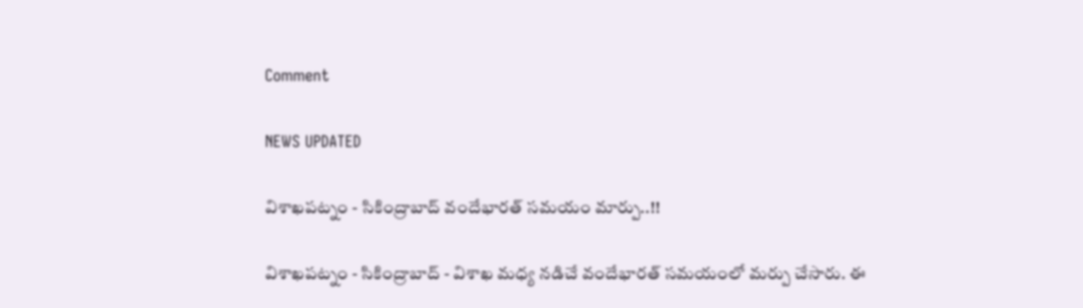Comment

NEWS UPDATED

విశాఖపట్నం - సికింద్రాబాద్ వందేభారత్ సమయం మార్పు..!!

విశాఖపట్నం - సికింద్రాబాద్ - విశాఖ మధ్య నడిచే వందేభారత్ సమయంలో మర్పు చేసారు. ఈ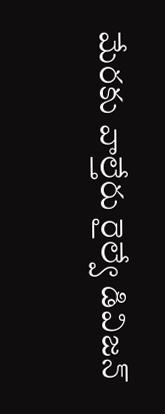మేరకు వాల్తేరు రైల్వే డివిజన్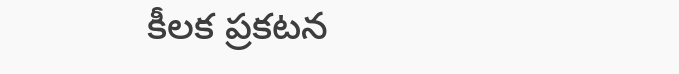కీలక ప్రకటన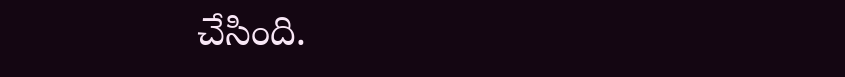చేసింది.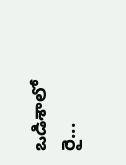ఒడిశాలో రై...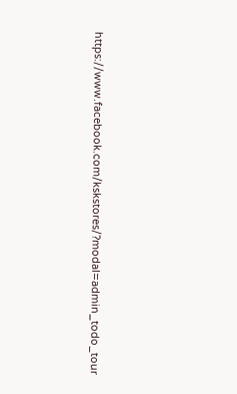https://www.facebook.com/kskstores/?modal=admin_todo_tour